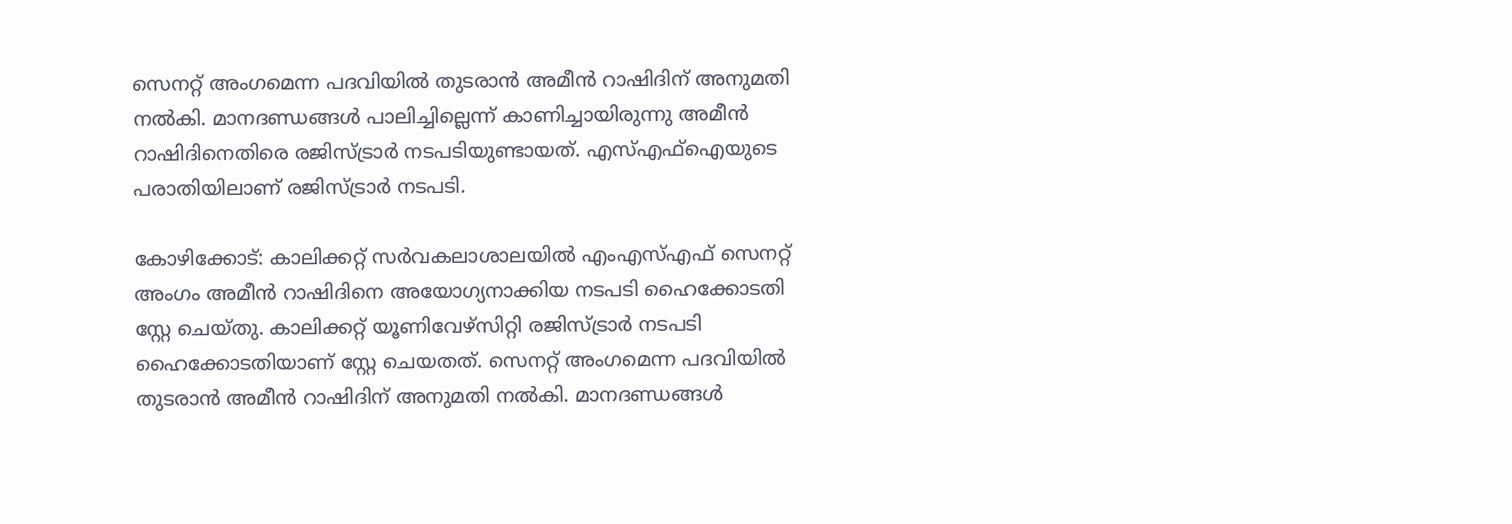സെനറ്റ് അംഗമെന്ന പദവിയിൽ തുടരാൻ അമീൻ റാഷിദിന് അനുമതി നൽകി. മാനദണ്ഡങ്ങൾ പാലിച്ചില്ലെന്ന് കാണിച്ചായിരുന്നു അമീൻ റാഷിദിനെതിരെ രജിസ്ട്രാർ നടപടിയുണ്ടായത്. എസ്എഫ്ഐയുടെ പരാതിയിലാണ് രജിസ്ട്രാർ നടപടി.

കോഴിക്കോട്: കാലിക്കറ്റ് സർവകലാശാലയിൽ എംഎസ്എഫ് സെനറ്റ് അംഗം അമീൻ റാഷിദിനെ അയോഗ്യനാക്കിയ നടപടി ഹൈക്കോടതി സ്റ്റേ ചെയ്തു. കാലിക്കറ്റ് യൂണിവേഴ്‌സിറ്റി രജിസ്ട്രാർ നടപടി ഹൈക്കോടതിയാണ് സ്റ്റേ ചെയതത്. സെനറ്റ് അംഗമെന്ന പദവിയിൽ തുടരാൻ അമീൻ റാഷിദിന് അനുമതി നൽകി. മാനദണ്ഡങ്ങൾ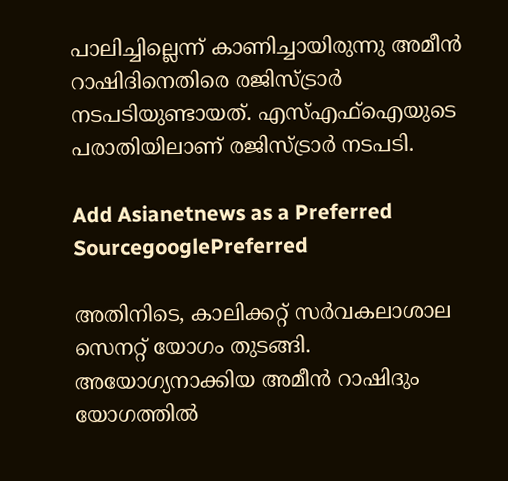പാലിച്ചില്ലെന്ന് കാണിച്ചായിരുന്നു അമീൻ റാഷിദിനെതിരെ രജിസ്ട്രാർ നടപടിയുണ്ടായത്. എസ്എഫ്ഐയുടെ പരാതിയിലാണ് രജിസ്ട്രാർ നടപടി.

Add Asianetnews as a Preferred SourcegooglePreferred

അതിനിടെ, കാലിക്കറ്റ് സർവകലാശാല സെനറ്റ് യോഗം തുടങ്ങി. അയോഗ്യനാക്കിയ അമീൻ റാഷിദും യോഗത്തിൽ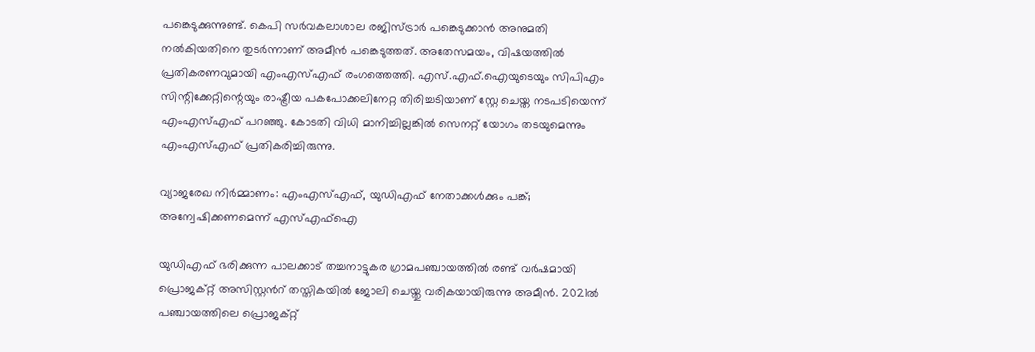പങ്കെടുക്കുന്നുണ്ട്. കെപി സർവകലാശാല രജിസ്ട്രാർ പങ്കെടുക്കാൻ അനുമതി നൽകിയതിനെ തുടർന്നാണ് അമീൻ പങ്കെടുത്തത്. അതേസമയം, വിഷയത്തിൽ പ്രതികരണവുമായി എംഎസ്എഫ് രംഗത്തെത്തി. എസ്.എഫ്.ഐയുടെയും സിപിഎം സിന്റിക്കേറ്റിന്റെയും രാഷ്ട്രീയ പകപോക്കലിനേറ്റ തിരിച്ചടിയാണ് സ്റ്റേ ചെയ്ത നടപടിയെന്ന് എംഎസ്എഫ് പറഞ്ഞു. കോടതി വിധി മാനിച്ചില്ലങ്കിൽ സെനറ്റ് യോഗം തടയുമെന്നും എംഎസ്എഫ് പ്രതികരിച്ചിരുന്നു.

വ്യാജരേഖ നിര്‍മ്മാണം: എംഎസ്എഫ്, യുഡിഎഫ് നേതാക്കള്‍ക്കും പങ്ക്; അന്വേഷിക്കണമെന്ന് എസ്എഫ്‌ഐ

യുഡിഎഫ് ഭരിക്കുന്ന പാലക്കാട് തച്ചനാട്ടുകര ഗ്രാമപഞ്ചായത്തില്‍ രണ്ട് വര്‍ഷമായി പ്രൊജക്റ്റ് അസിസ്റ്റന്‍റ് തസ്തികയില്‍ ജോലി ചെയ്തു വരികയായിരുന്നു അമീൻ. 2021ല്‍ പഞ്ചായത്തിലെ പ്രൊജക്റ്റ്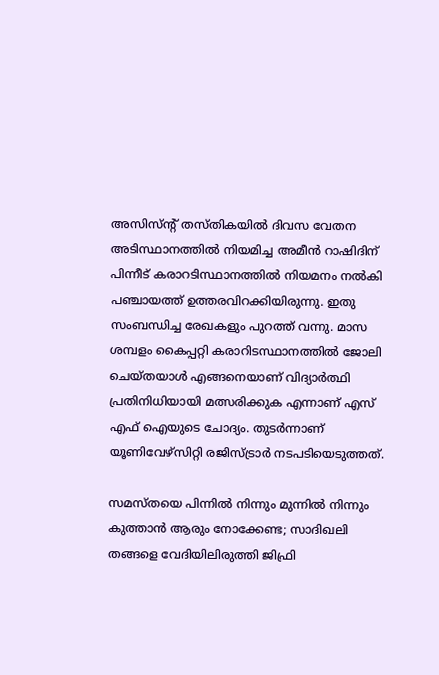അസിസ്ന്‍റ് തസ്തികയില്‍ ദിവസ വേതന അടിസ്ഥാനത്തില്‍ നിയമിച്ച അമീൻ റാഷിദിന് പിന്നീട് കരാറടിസ്ഥാനത്തില്‍ നിയമനം നല്‍കി പഞ്ചായത്ത് ഉത്തരവിറക്കിയിരുന്നു. ഇതു സംബന്ധിച്ച രേഖകളും പുറത്ത് വന്നു. മാസ ശമ്പളം കൈപ്പറ്റി കരാറിടസ്ഥാനത്തില്‍ ജോലി ചെയ്തയാള്‍ എങ്ങനെയാണ് വിദ്യാര്‍ത്ഥി പ്രതിനിധിയായി മത്സരിക്കുക എന്നാണ് എസ് എഫ് ഐയുടെ ചോദ്യം. തുടർന്നാണ് യൂണിവേഴ്‌സിറ്റി രജിസ്ട്രാർ നടപടിയെടുത്തത്.

സമസ്തയെ പിന്നിൽ നിന്നും മുന്നിൽ നിന്നും കുത്താൻ ആരും നോക്കേണ്ട; സാദിഖലി തങ്ങളെ വേദിയിലിരുത്തി ജിഫ്രി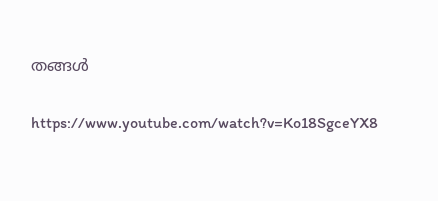തങ്ങൾ

https://www.youtube.com/watch?v=Ko18SgceYX8